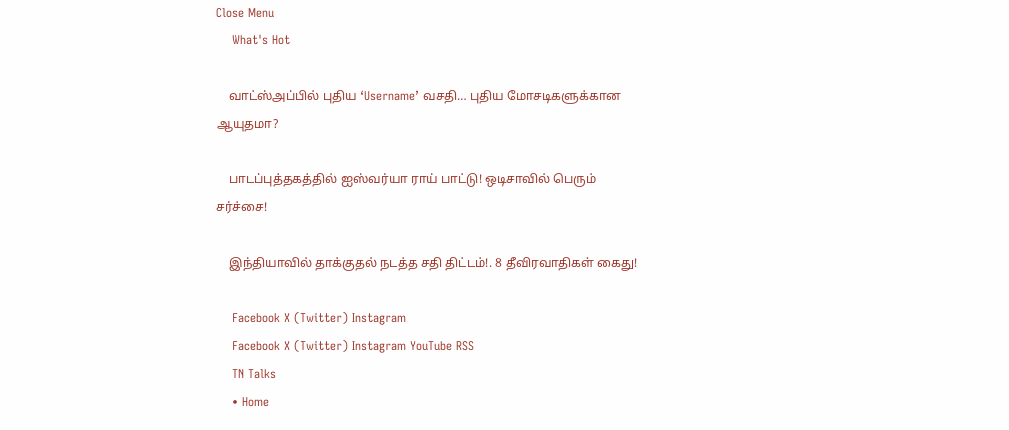Close Menu
    What's Hot

    வாட்ஸ்அப்பில் புதிய ‘Username’ வசதி… புதிய மோசடிகளுக்கான ஆயுதமா?

    பாடப்புத்தகத்தில் ஐஸ்வர்யா ராய் பாட்டு! ஒடிசாவில் பெரும் சர்ச்சை!

    இந்தியாவில் தாக்குதல் நடத்த சதி திட்டம்!. 8 தீவிரவாதிகள் கைது!

    Facebook X (Twitter) Instagram
    Facebook X (Twitter) Instagram YouTube RSS
    TN Talks
    • Home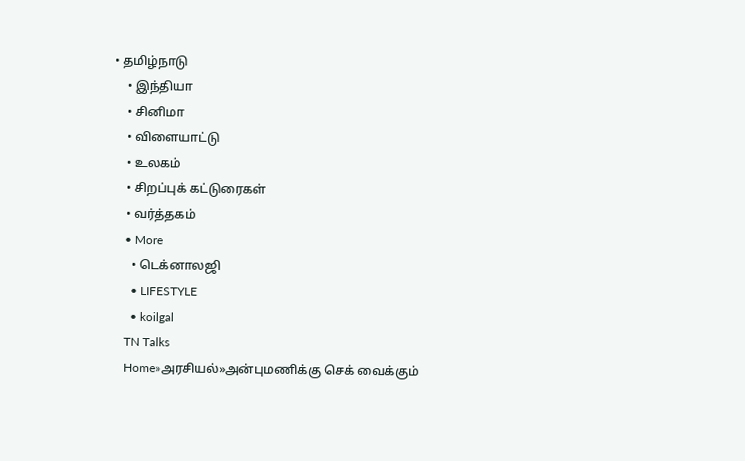• தமிழ்நாடு
    • இந்தியா
    • சினிமா
    • விளையாட்டு
    • உலகம்
    • சிறப்புக் கட்டுரைகள்
    • வர்த்தகம்
    • More
      • டெக்னாலஜி
      • LIFESTYLE
      • koilgal
    TN Talks
    Home»அரசியல்»அன்புமணிக்கு செக் வைக்கும்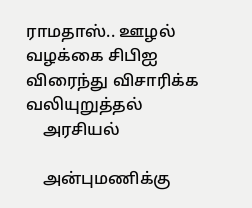ராமதாஸ்.. ஊழல் வழக்கை சிபிஐ விரைந்து விசாரிக்க வலியுறுத்தல்
    அரசியல்

    அன்புமணிக்கு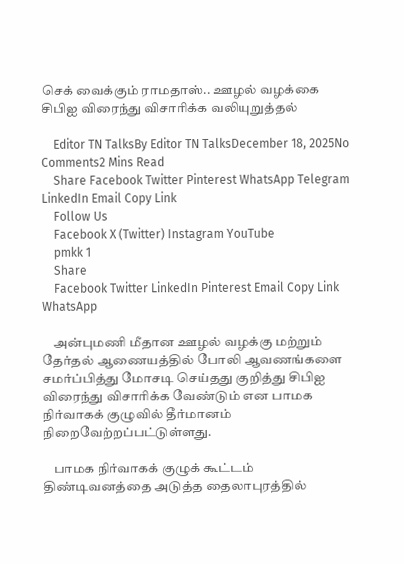செக் வைக்கும் ராமதாஸ்.. ஊழல் வழக்கை சிபிஐ விரைந்து விசாரிக்க வலியுறுத்தல்

    Editor TN TalksBy Editor TN TalksDecember 18, 2025No Comments2 Mins Read
    Share Facebook Twitter Pinterest WhatsApp Telegram LinkedIn Email Copy Link
    Follow Us
    Facebook X (Twitter) Instagram YouTube
    pmkk 1
    Share
    Facebook Twitter LinkedIn Pinterest Email Copy Link WhatsApp

    அன்புமணி மீதான ஊழல் வழக்கு மற்றும் தேர்தல் ஆணையத்தில் போலி ஆவணங்களை சமர்ப்பித்து மோசடி செய்தது குறித்து சிபிஐ விரைந்து விசாரிக்க வேண்டும் என பாமக நிர்வாகக் குழுவில் தீர்மானம் நிறைவேற்றப்பட்டுள்ளது.

    பாமக நிர்வாகக் குழுக் கூட்டம் திண்டிவனத்தை அடுத்த தைலாபுரத்தில்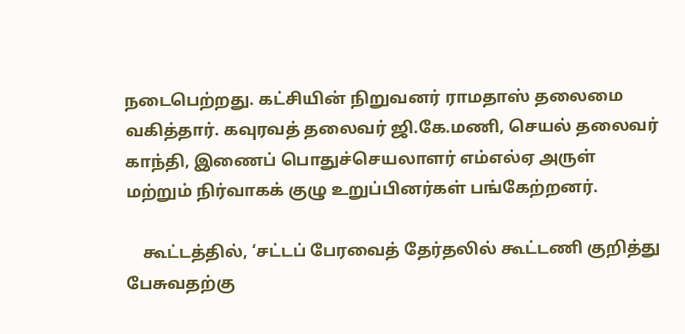நடைபெற்றது. கட்சியின் நிறுவனர் ராமதாஸ் தலைமை வகித்தார். கவுரவத் தலைவர் ஜி.கே.மணி, செயல் தலைவர் காந்தி, இணைப் பொதுச்செயலாளர் எம்எல்ஏ அருள் மற்றும் நிர்வாகக் குழு உறுப்பினர்கள் பங்கேற்றனர்.

    கூட்டத்தில், ‘சட்டப் பேரவைத் தேர்தலில் கூட்டணி குறித்து பேசுவதற்கு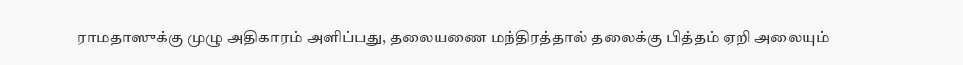ராமதாஸுக்கு முழு அதிகாரம் அளிப்பது, தலையணை மந்திரத்தால் தலைக்கு பித்தம் ஏறி அலையும்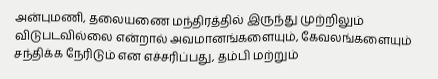அன்புமணி, தலையணை மந்திரத்தில் இருந்து முற்றிலும் விடுபடவில்லை என்றால் அவமானங்களையும், கேவலங்களையும் சந்திக்க நேரிடும் என எச்சரிப்பது, தம்பி மற்றும்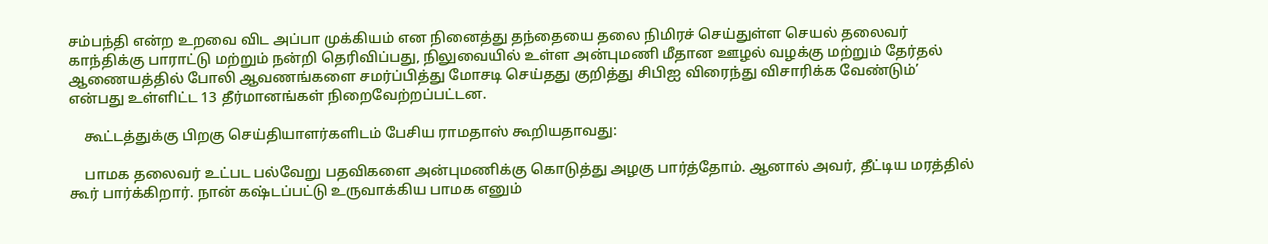சம்பந்தி என்ற உறவை விட அப்பா முக்கியம் என நினைத்து தந்தையை தலை நிமிரச் செய்துள்ள செயல் தலைவர் காந்திக்கு பாராட்டு மற்றும் நன்றி தெரிவிப்பது, நிலுவையில் உள்ள அன்புமணி மீதான ஊழல் வழக்கு மற்றும் தேர்தல் ஆணையத்தில் போலி ஆவணங்களை சமர்ப்பித்து மோசடி செய்தது குறித்து சிபிஐ விரைந்து விசாரிக்க வேண்டும்’ என்பது உள்ளிட்ட 13 தீர்மானங்கள் நிறைவேற்றப்பட்டன.

    கூட்டத்துக்கு பிறகு செய்தியாளர்களிடம் பேசிய ராமதாஸ் கூறியதாவது:

    பாமக தலைவர் உட்பட பல்வேறு பதவிகளை அன்புமணிக்கு கொடுத்து அழகு பார்த்தோம். ஆனால் அவர், தீட்டிய மரத்தில் கூர் பார்க்கிறார். நான் கஷ்டப்பட்டு உருவாக்கிய பாமக எனும்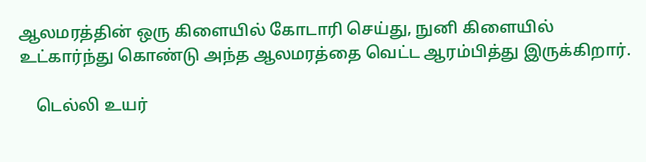ஆலமரத்தின் ஒரு கிளையில் கோடாரி செய்து, நுனி கிளையில் உட்கார்ந்து கொண்டு அந்த ஆலமரத்தை வெட்ட ஆரம்பித்து இருக்கிறார்.

    டெல்லி உயர்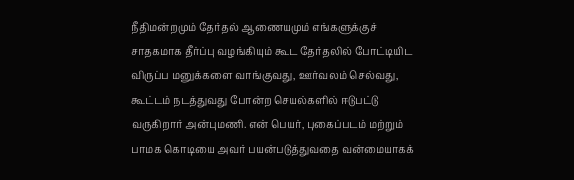நீதிமன்றமும் தேர்தல் ஆணையமும் எங்களுக்குச் சாதகமாக தீர்ப்பு வழங்கியும் கூட தேர்தலில் போட்டியிட விருப்ப மனுக்களை வாங்குவது, ஊர்வலம் செல்வது, கூட்டம் நடத்துவது போன்ற செயல்களில் ஈடுபட்டு வருகிறார் அன்புமணி. என் பெயர், புகைப்படம் மற்றும் பாமக கொடியை அவர் பயன்படுத்துவதை வன்மையாகக்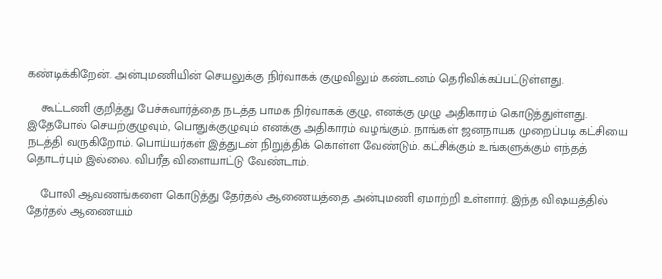கண்டிக்கிறேன். அன்புமணியின் செயலுக்கு நிர்வாகக் குழுவிலும் கண்டனம் தெரிவிக்கப்பட்டுள்ளது.

    கூட்டணி குறித்து பேச்சுவார்த்தை நடத்த பாமக நிர்வாகக் குழு, எனக்கு முழு அதிகாரம் கொடுத்துள்ளது. இதேபோல் செயற்குழுவும், பொதுக்குழுவும் எனக்கு அதிகாரம் வழங்கும். நாங்கள் ஜனநாயக முறைப்படி கட்சியை நடத்தி வருகிறோம். பொய்யர்கள் இத்துடன் நிறுத்திக் கொள்ள வேண்டும். கட்சிக்கும் உங்களுக்கும் எந்தத் தொடர்பும் இல்லை. விபரீத விளையாட்டு வேண்டாம்.

    போலி ஆவணங்களை கொடுத்து தேர்தல் ஆணையத்தை அன்புமணி ஏமாற்றி உள்ளார். இந்த விஷயத்தில் தேர்தல் ஆணையம்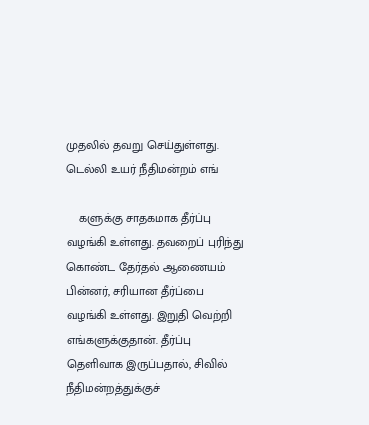முதலில் தவறு செய்துள்ளது. டெல்லி உயர் நீதிமன்றம் எங்

    களுக்கு சாதகமாக தீர்ப்பு வழங்கி உள்ளது. தவறைப் புரிந்து கொண்ட தேர்தல் ஆணையம் பின்னர், சரியான தீர்ப்பை வழங்கி உள்ளது. இறுதி வெற்றி எங்களுக்குதான். தீர்ப்பு தெளிவாக இருப்பதால், சிவில் நீதிமன்றத்துக்குச்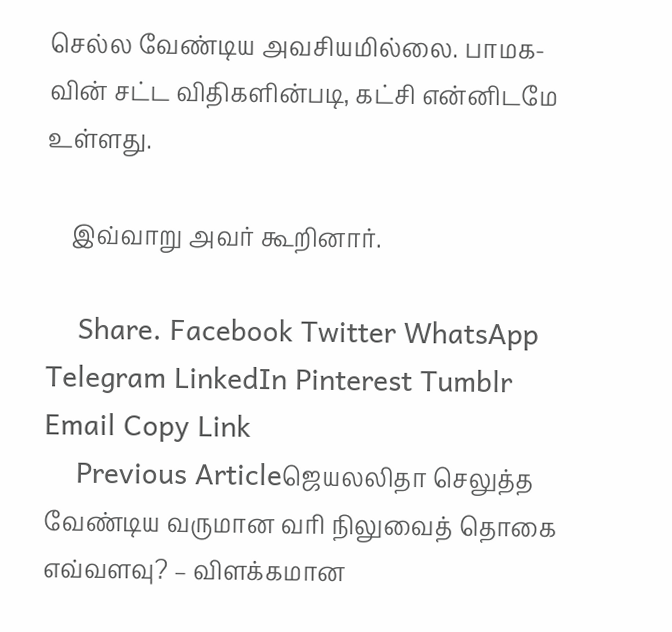செல்ல வேண்டிய அவசியமில்லை. பாமக-வின் சட்ட விதிகளின்படி, கட்சி என்னிடமே உள்ளது.

    இவ்வாறு அவர் கூறினார்.

    Share. Facebook Twitter WhatsApp Telegram LinkedIn Pinterest Tumblr Email Copy Link
    Previous Articleஜெயலலிதா செலுத்த வேண்டிய வருமான வரி நிலுவைத் தொகை எவ்வளவு? – விளக்கமான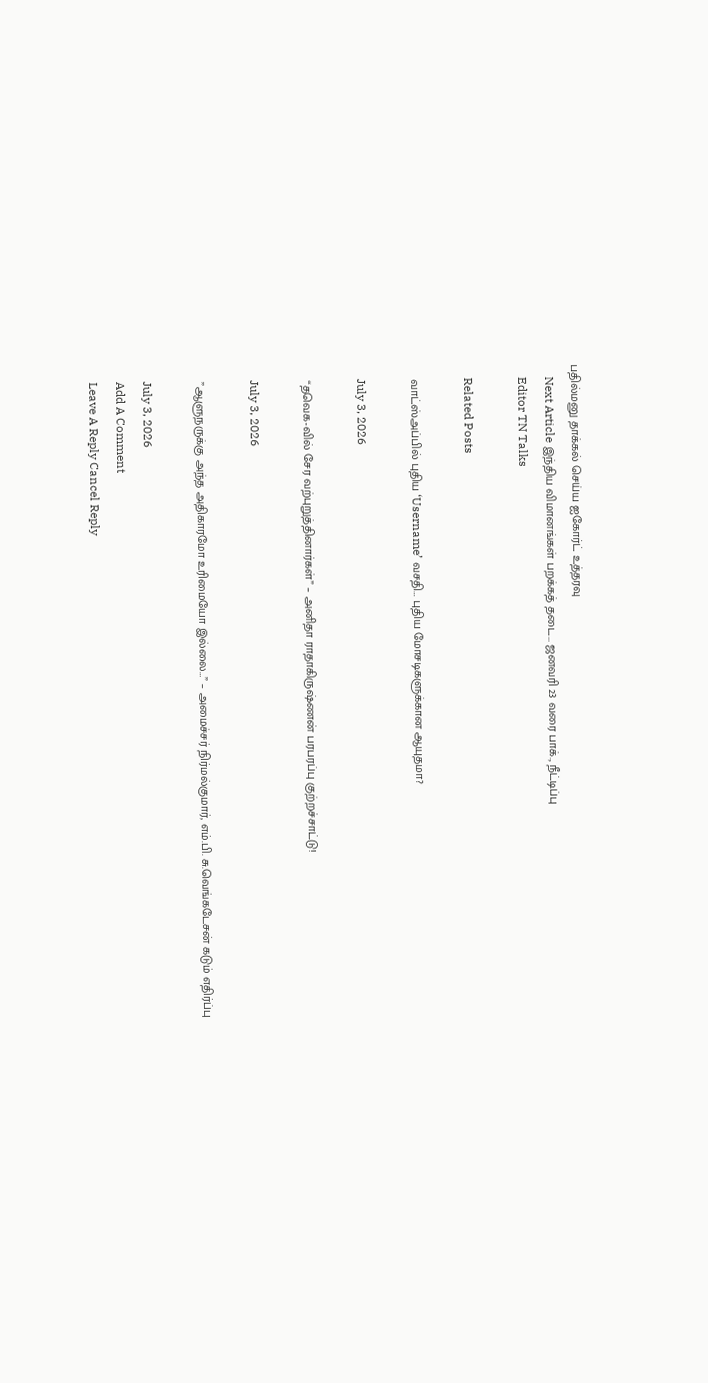பதில்மனு தாக்கல் செய்ய ஐகோர்ட் உத்தரவு
    Next Article இந்திய விமானங்கள் பறக்கத் தடை… ஜனவரி 23 வரை பாக்., நீட்டிப்பு
    Editor TN Talks

    Related Posts

    வாட்ஸ்அப்பில் புதிய ‘Username’ வசதி… புதிய மோசடிகளுக்கான ஆயுதமா?

    July 3, 2026

    “தவெக-வில் சேர வற்புறுத்தினார்கள்” – அனிதா ராதாகிருஷ்ணன் பரபரப்பு குற்றச்சாட்டு!

    July 3, 2026

    ”ஆளுநருக்கு அந்த அதிகாரமோ உரிமையோ இல்லை…” – அமைச்சர் நிர்மல்குமார், எம்.பி. சு.வெங்கடேசன் கடும் எதிர்ப்பு

    July 3, 2026
    Add A Comment
    Leave A Reply Cancel Reply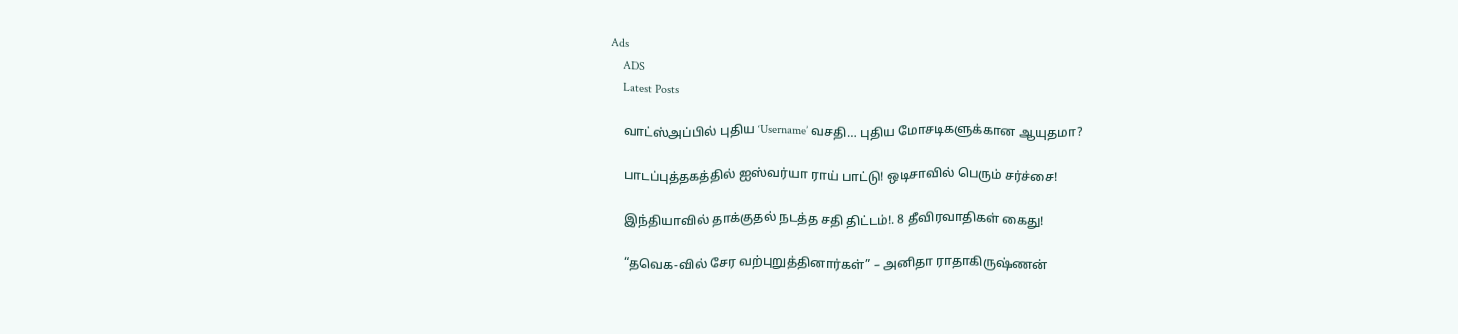Ads
    ADS
    Latest Posts

    வாட்ஸ்அப்பில் புதிய ‘Username’ வசதி… புதிய மோசடிகளுக்கான ஆயுதமா?

    பாடப்புத்தகத்தில் ஐஸ்வர்யா ராய் பாட்டு! ஒடிசாவில் பெரும் சர்ச்சை!

    இந்தியாவில் தாக்குதல் நடத்த சதி திட்டம்!. 8 தீவிரவாதிகள் கைது!

    “தவெக-வில் சேர வற்புறுத்தினார்கள்” – அனிதா ராதாகிருஷ்ணன்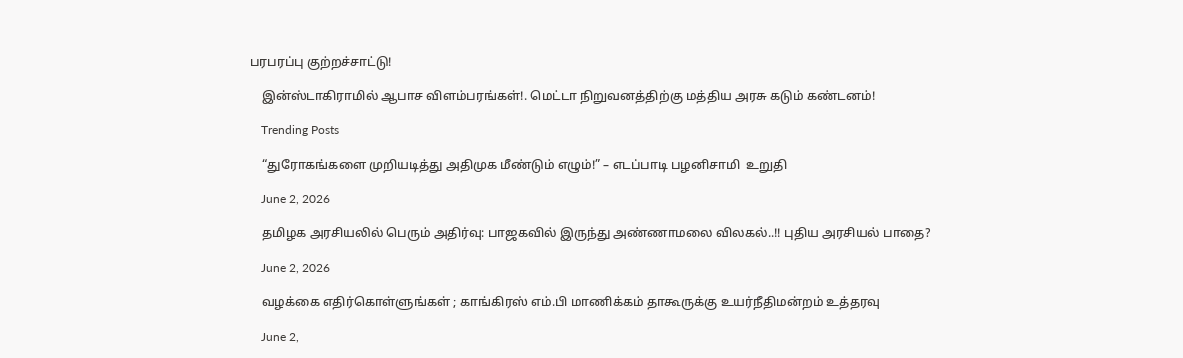பரபரப்பு குற்றச்சாட்டு!

    இன்ஸ்டாகிராமில் ஆபாச விளம்பரங்கள்!. மெட்டா நிறுவனத்திற்கு மத்திய அரசு கடும் கண்டனம்!

    Trending Posts

    “துரோகங்களை முறியடித்து அதிமுக மீண்டும் எழும்!” – எடப்பாடி பழனிசாமி  உறுதி

    June 2, 2026

    தமிழக அரசியலில் பெரும் அதிர்வு: பாஜகவில் இருந்து அண்ணாமலை விலகல்..!! புதிய அரசியல் பாதை?

    June 2, 2026

    வழக்கை எதிர்கொள்ளுங்கள் ; காங்கிரஸ் எம்.பி மாணிக்கம் தாகூருக்கு உயர்நீதிமன்றம் உத்தரவு

    June 2,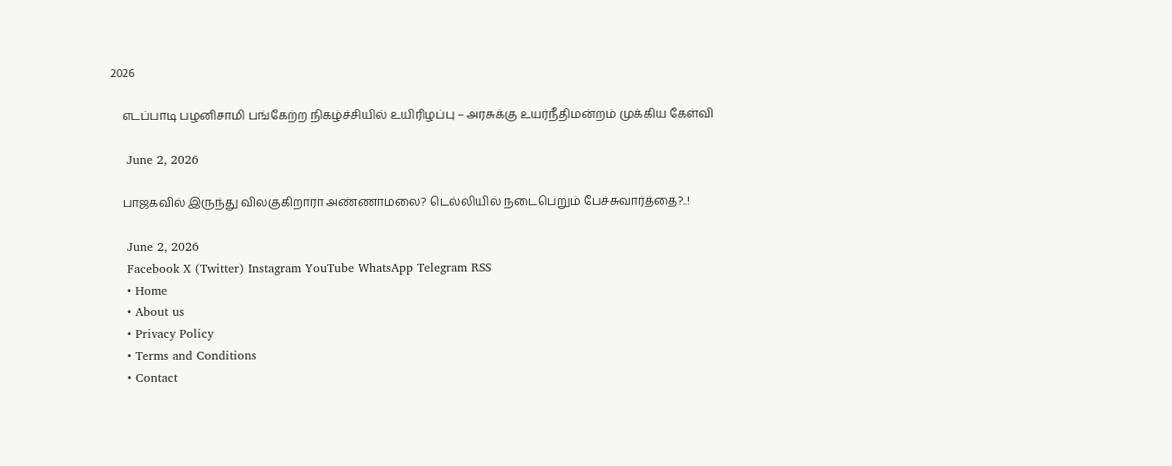2026

    எடப்பாடி பழனிசாமி பங்கேற்ற நிகழ்ச்சியில் உயிரிழப்பு – அரசுக்கு உயர்நீதிமன்றம் முக்கிய கேள்வி

    June 2, 2026

    பாஜகவில் இருந்து விலகுகிறாரா அண்ணாமலை? டெல்லியில் நடைபெறும் பேச்சுவார்த்தை?..!

    June 2, 2026
    Facebook X (Twitter) Instagram YouTube WhatsApp Telegram RSS
    • Home
    • About us
    • Privacy Policy
    • Terms and Conditions
    • Contact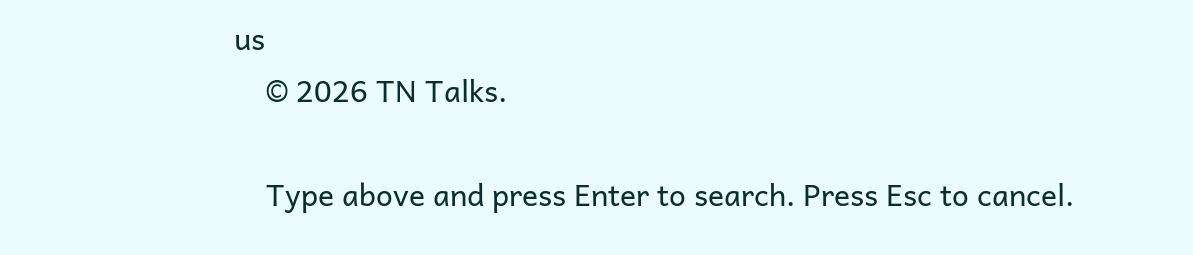us
    © 2026 TN Talks.

    Type above and press Enter to search. Press Esc to cancel.